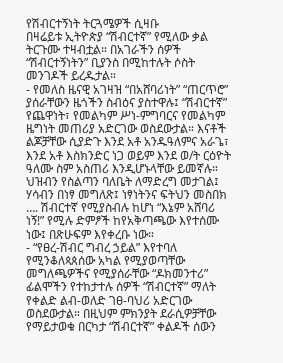የሽብርተኝነት ትርጓሜዎች ሲዛቡ
በዛሬይቱ ኢትዮጵያ “ሽብርተኛ” የሚለው ቃል ትርጉሙ ተዛብቷል። በአገራችን ሰዎች “ሽብርተኝነትን” ቢያንስ በሚከተሉት ሶስት መንገዶች ይረዱታል።
- የመለስ ዜናዊ አገዛዝ “በአሸባሪነት” “ጠርጥሮ” ያሰራቸውን ዜጎችን ስብዕና ያስተዋሉ፤ “ሽብርተኛ” የጨዋነት፣ የመልካም ሥነ-ምግባርና የመልካም ዜግነት መጠሪያ አድርገው ወስደውታል። እናቶች ልጆቻቸው ሲያድጉ እንደ አቶ አንዱዓለምና አራጌ፣ እንደ አቶ እስክንድር ነጋ ወይም እንደ ወ/ት ርዕዮት ዓለሙ ስም አስጠሪ እንዲሆኑላቸው ይመኛሉ። ህዝብን የስልጣን ባለቤት ለማድረግ መታገል፤ ሃሳብን በነፃ መግለጽ፤ ነፃነትንና ፍትህን መስበክ …. ሽብርተኛ የሚያስብሉ ከሆነ “እኔም አሸባሪ ነኝ!” የሚሉ ድምፆች ከየአቅጣጫው እየተሰሙ ነው፤ በጽሁፍም እየቀረቡ ነው።
- “የፀረ-ሽብር ግብረ ኃይል” እየተባለ የሚንቆለጳጰሰው አካል የሚያወጣቸው መግለጫዎችና የሚያሰራቸው “ዶክመንተሪ” ፊልሞችን የተከታተሉ ሰዎች “ሽብርተኛ” ማለት የቀልድ ልብ-ወለድ ገፀ-ባህሪ አድርገው ወስደውታል። በዚህም ምክንያት ደራሲዎቻቸው የማይታወቁ በርካታ “ሽብርተኛ” ቀልዶች ሰውን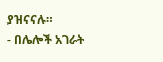ያዝናናሉ።
- በሌሎች አገራት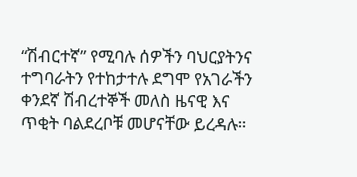“ሽብርተኛ” የሚባሉ ሰዎችን ባህርያትንና ተግባራትን የተከታተሉ ደግሞ የአገራችን ቀንደኛ ሽብረተኞች መለስ ዜናዊ እና ጥቂት ባልደረቦቹ መሆናቸው ይረዳሉ።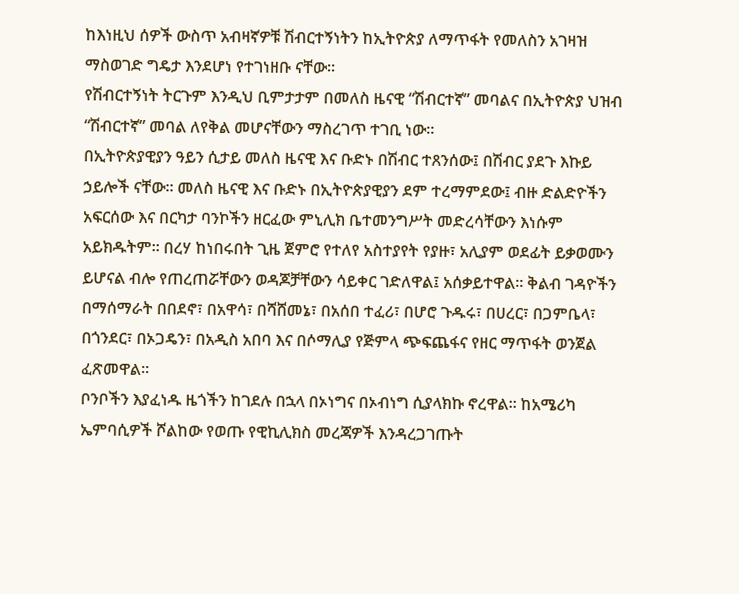ከእነዚህ ሰዎች ውስጥ አብዛኛዎቹ ሽብርተኝነትን ከኢትዮጵያ ለማጥፋት የመለስን አገዛዝ ማስወገድ ግዴታ እንደሆነ የተገነዘቡ ናቸው።
የሽብርተኝነት ትርጉም እንዲህ ቢምታታም በመለስ ዜናዊ “ሽብርተኛ” መባልና በኢትዮጵያ ህዝብ “ሽብርተኛ” መባል ለየቅል መሆናቸውን ማስረገጥ ተገቢ ነው።
በኢትዮጵያዊያን ዓይን ሲታይ መለስ ዜናዊ እና ቡድኑ በሽብር ተጸንሰው፤ በሽብር ያደጉ እኩይ ኃይሎች ናቸው። መለስ ዜናዊ እና ቡድኑ በኢትዮጵያዊያን ደም ተረማምደው፤ ብዙ ድልድዮችን አፍርሰው እና በርካታ ባንኮችን ዘርፈው ምኒሊክ ቤተመንግሥት መድረሳቸውን እነሱም አይክዱትም። በረሃ ከነበሩበት ጊዜ ጀምሮ የተለየ አስተያየት የያዙ፣ አሊያም ወደፊት ይቃወሙን ይሆናል ብሎ የጠረጠሯቸውን ወዳጆቻቸውን ሳይቀር ገድለዋል፤ አሰቃይተዋል። ቅልብ ገዳዮችን በማሰማራት በበደኖ፣ በአዋሳ፣ በሻሸመኔ፣ በአሰበ ተፈሪ፣ በሆሮ ጉዱሩ፣ በሀረር፣ በጋምቤላ፣ በጎንደር፣ በኦጋዴን፣ በአዲስ አበባ እና በሶማሊያ የጅምላ ጭፍጨፋና የዘር ማጥፋት ወንጀል ፈጽመዋል።
ቦንቦችን እያፈነዱ ዜጎችን ከገደሉ በኋላ በኦነግና በኦብነግ ሲያላክኩ ኖረዋል። ከአሜሪካ ኤምባሲዎች ሾልከው የወጡ የዊኪሊክስ መረጃዎች እንዳረጋገጡት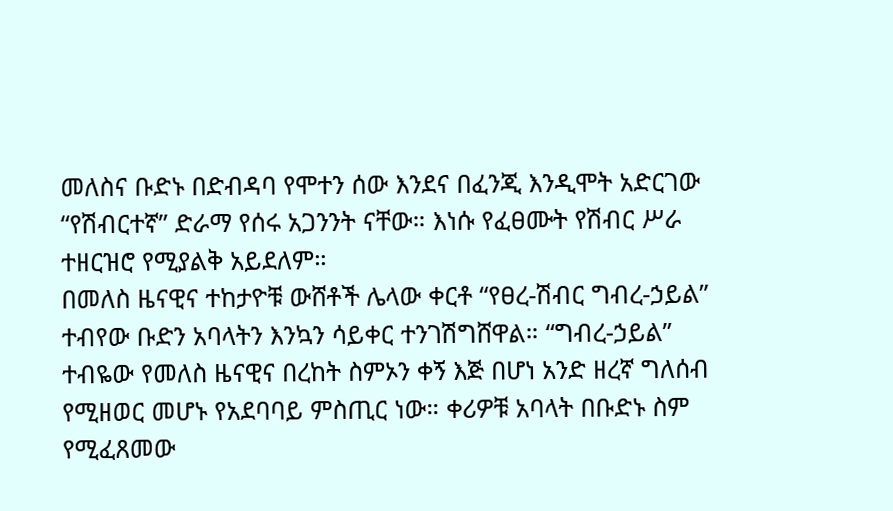መለስና ቡድኑ በድብዳባ የሞተን ሰው እንደና በፈንጂ እንዲሞት አድርገው “የሽብርተኛ” ድራማ የሰሩ አጋንንት ናቸው። እነሱ የፈፀሙት የሽብር ሥራ ተዘርዝሮ የሚያልቅ አይደለም።
በመለስ ዜናዊና ተከታዮቹ ውሸቶች ሌላው ቀርቶ “የፀረ-ሽብር ግብረ-ኃይል” ተብየው ቡድን አባላትን እንኳን ሳይቀር ተንገሽግሸዋል። “ግብረ-ኃይል” ተብዬው የመለስ ዜናዊና በረከት ስምኦን ቀኝ እጅ በሆነ አንድ ዘረኛ ግለሰብ የሚዘወር መሆኑ የአደባባይ ምስጢር ነው። ቀሪዎቹ አባላት በቡድኑ ስም የሚፈጸመው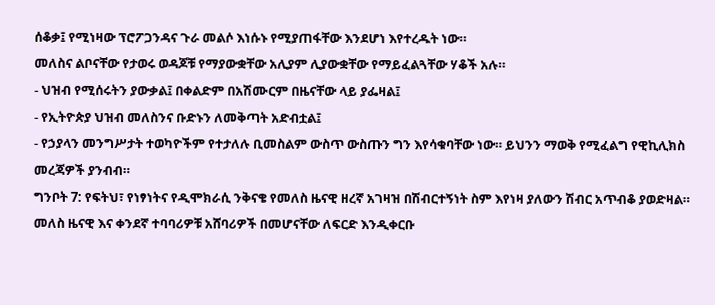ሰቆቃ፤ የሚነዛው ፕሮፖጋንዳና ጉራ መልሶ እነሱኑ የሚያጠፋቸው እንደሆነ እየተረዱት ነው።
መለስና ልቦናቸው የታወሩ ወዳጆቹ የማያውቋቸው አሊያም ሊያውቋቸው የማይፈልጓቸው ሃቆች አሉ።
- ህዝብ የሚሰሩትን ያውቃል፤ በቀልድም በአሽሙርም በዜናቸው ላይ ያፌዛል፤
- የኢትዮጵያ ህዝብ መለስንና ቡድኑን ለመቅጣት አድብቷል፤
- የኃያላን መንግሥታት ተወካዮችም የተታለሉ ቢመስልም ውስጥ ውስጡን ግን እየሳቁባቸው ነው። ይህንን ማወቅ የሚፈልግ የዊኪሊክስ መረጃዎች ያንብብ።
ግንቦት 7: የፍትህ፣ የነፃነትና የዲሞክራሲ ንቅናቄ የመለስ ዜናዊ ዘረኛ አገዛዝ በሽብርተኝነት ስም እየነዛ ያለውን ሽብር አጥብቆ ያወድዛል። መለስ ዜናዊ እና ቀንደኛ ተባባሪዎቹ አሸባሪዎች በመሆናቸው ለፍርድ እንዲቀርቡ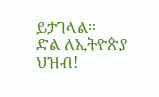ይታገላል።
ድል ለኢትዮጵያ ህዝብ!